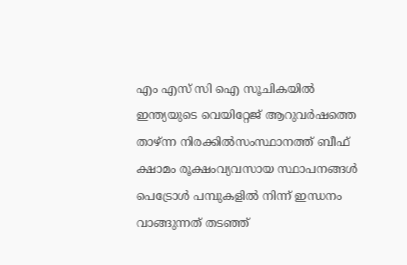എം എസ് സി ഐ സൂചികയില്‍ ഇന്ത്യയുടെ വെയിറ്റേജ് ആറുവര്‍ഷത്തെ താഴ്ന്ന നിരക്കില്‍സംസ്ഥാനത്ത് ബീഫ് ക്ഷാമം രൂക്ഷംവ്യവസായ സ്ഥാപനങ്ങൾ പെട്രോൾ പമ്പുകളിൽ നിന്ന് ഇന്ധനം വാങ്ങുന്നത് തടഞ്ഞ്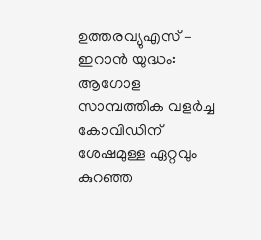ഉത്തരവ്യുഎസ് – ഇറാൻ യുദ്ധം: ആഗോള സാമ്പത്തിക വളർച്ച കോവിഡിന് ശേഷമുള്ള ഏറ്റവും കുറഞ്ഞ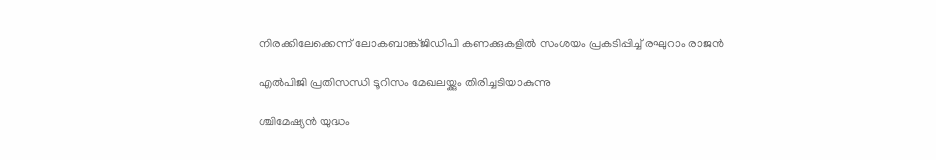നിരക്കിലേക്കെന്ന് ലോകബാങ്ക്ജിഡിപി കണക്കുകളിൽ സംശയം പ്രകടിപ്പിച്ച് രഘുറാം രാജൻ

എല്‍പിജി പ്രതിസന്ധി ടൂറിസം മേഖലയ്ക്കും തിരിച്ചടിയാകുന്നു

ശ്ചിമേഷ്യന്‍ യുദ്ധം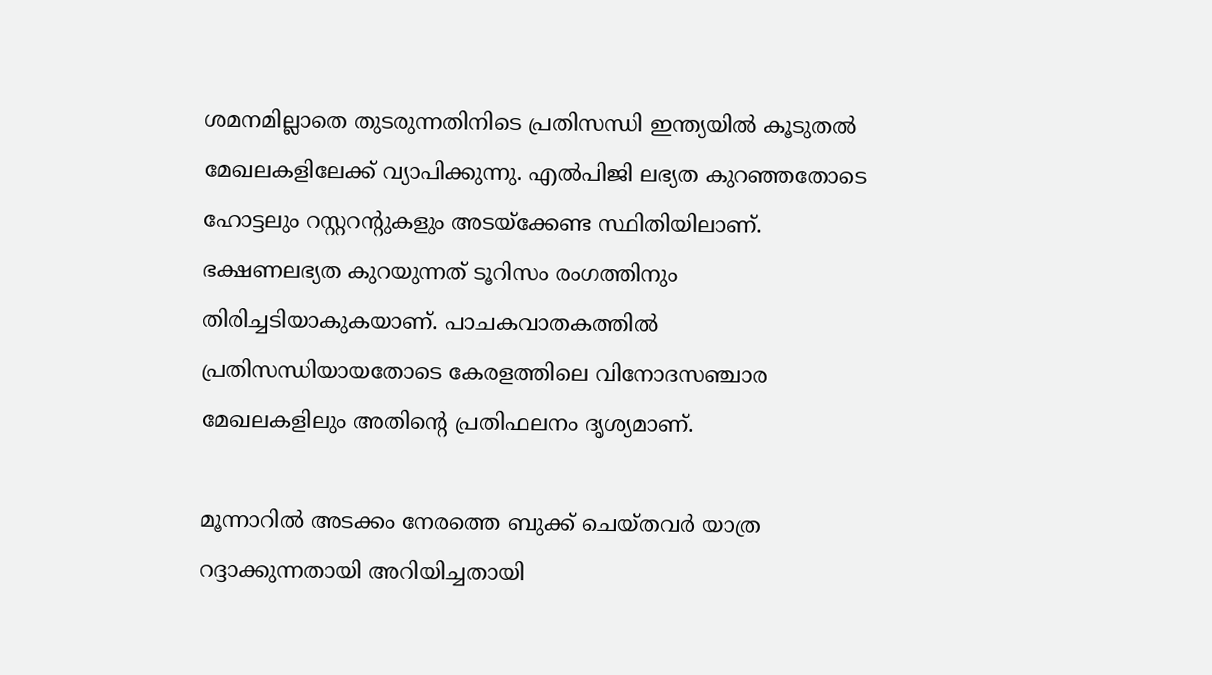ശമനമില്ലാതെ തുടരുന്നതിനിടെ പ്രതിസന്ധി ഇന്ത്യയില്‍ കൂടുതല്‍ മേഖലകളിലേക്ക് വ്യാപിക്കുന്നു. എല്‍പിജി ലഭ്യത കുറഞ്ഞതോടെ ഹോട്ടലും റസ്റ്ററന്റുകളും അടയ്‌ക്കേണ്ട സ്ഥിതിയിലാണ്. ഭക്ഷണലഭ്യത കുറയുന്നത് ടൂറിസം രംഗത്തിനും തിരിച്ചടിയാകുകയാണ്. പാചകവാതകത്തില്‍ പ്രതിസന്ധിയായതോടെ കേരളത്തിലെ വിനോദസഞ്ചാര മേഖലകളിലും അതിന്റെ പ്രതിഫലനം ദൃശ്യമാണ്.

മൂന്നാറില്‍ അടക്കം നേരത്തെ ബുക്ക് ചെയ്തവര്‍ യാത്ര റദ്ദാക്കുന്നതായി അറിയിച്ചതായി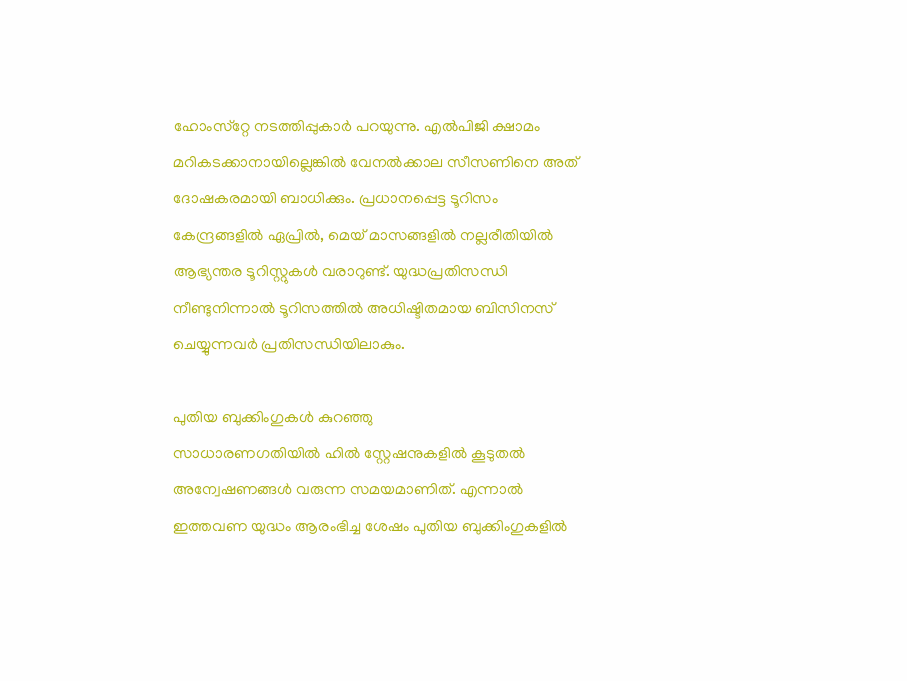ഹോംസ്‌റ്റേ നടത്തിപ്പുകാര്‍ പറയുന്നു. എല്‍പിജി ക്ഷാമം മറികടക്കാനായില്ലെങ്കില്‍ വേനല്‍ക്കാല സീസണിനെ അത് ദോഷകരമായി ബാധിക്കും. പ്രധാനപ്പെട്ട ടൂറിസം കേന്ദ്രങ്ങളില്‍ ഏപ്രില്‍, മെയ് മാസങ്ങളില്‍ നല്ലരീതിയില്‍ ആഭ്യന്തര ടൂറിസ്റ്റുകള്‍ വരാറുണ്ട്. യുദ്ധപ്രതിസന്ധി നീണ്ടുനിന്നാല്‍ ടൂറിസത്തില്‍ അധിഷ്ടിതമായ ബിസിനസ് ചെയ്യുന്നവര്‍ പ്രതിസന്ധിയിലാകും.

പുതിയ ബുക്കിംഗുകള്‍ കുറഞ്ഞു
സാധാരണഗതിയില്‍ ഹില്‍ സ്റ്റേഷനുകളില്‍ കൂടുതല്‍ അന്വേഷണങ്ങള്‍ വരുന്ന സമയമാണിത്. എന്നാല്‍ ഇത്തവണ യുദ്ധം ആരംഭിച്ച ശേഷം പുതിയ ബുക്കിംഗുകളില്‍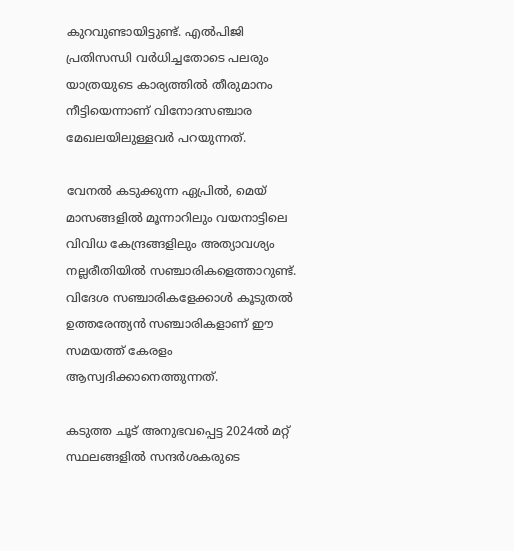കുറവുണ്ടായിട്ടുണ്ട്. എല്‍പിജി പ്രതിസന്ധി വര്‍ധിച്ചതോടെ പലരും യാത്രയുടെ കാര്യത്തില്‍ തീരുമാനം നീട്ടിയെന്നാണ് വിനോദസഞ്ചാര മേഖലയിലുള്ളവര്‍ പറയുന്നത്.

വേനല്‍ കടുക്കുന്ന ഏപ്രില്‍, മെയ് മാസങ്ങളില്‍ മൂന്നാറിലും വയനാട്ടിലെ വിവിധ കേന്ദ്രങ്ങളിലും അത്യാവശ്യം നല്ലരീതിയില്‍ സഞ്ചാരികളെത്താറുണ്ട്. വിദേശ സഞ്ചാരികളേക്കാള്‍ കൂടുതല്‍ ഉത്തരേന്ത്യന്‍ സഞ്ചാരികളാണ് ഈ സമയത്ത് കേരളം ആസ്വദിക്കാനെത്തുന്നത്.

കടുത്ത ചൂട് അനുഭവപ്പെട്ട 2024ല്‍ മറ്റ് സ്ഥലങ്ങളില്‍ സന്ദര്‍ശകരുടെ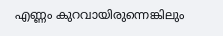എണ്ണം കുറവായിരുന്നെങ്കിലും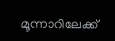മൂന്നാറിലേക്ക്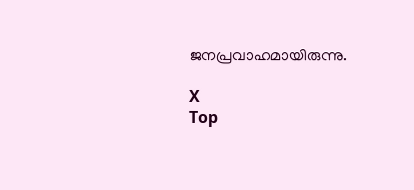ജനപ്രവാഹമായിരുന്നു.

X
Top